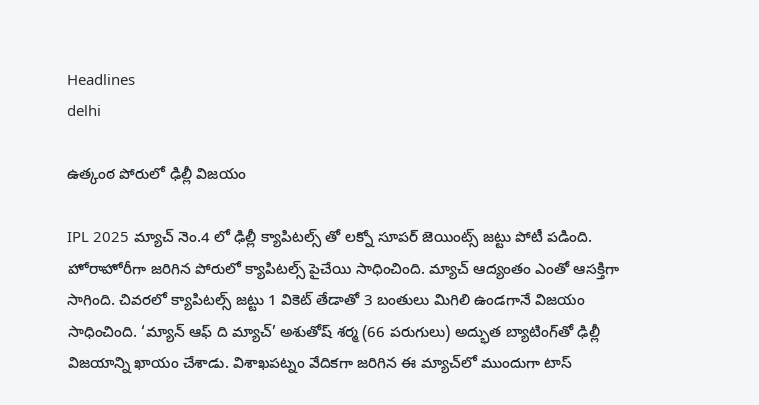Headlines
delhi

ఉత్కంఠ పోరులో ఢిల్లీ విజయం

IPL 2025 మ్యాచ్ నెం.4 లో ఢిల్లీ క్యాపిటల్స్ తో లక్నో సూపర్ జెయింట్స్ జట్టు పోటీ పడింది. హోరాహోరీగా జరిగిన పోరులో క్యాపిటల్స్ పైచేయి సాధించింది. మ్యాచ్ ఆద్యంతం ఎంతో ఆసక్తిగా సాగింది. చివరలో క్యాపిటల్స్ జట్టు 1 వికెట్ తేడాతో 3 బంతులు మిగిలి ఉండగానే విజయం సాధించింది. ‘మ్యాన్ ఆఫ్ ది మ్యాచ్’ అశుతోష్ శర్మ (66 పరుగులు) అద్భుత బ్యాటింగ్‌తో ఢిల్లీ విజయాన్ని ఖాయం చేశాడు. విశాఖపట్నం వేదికగా జరిగిన ఈ మ్యాచ్‌లో ముందుగా టాస్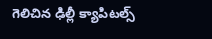గెలిచిన ఢిల్లీ క్యాపిటల్స్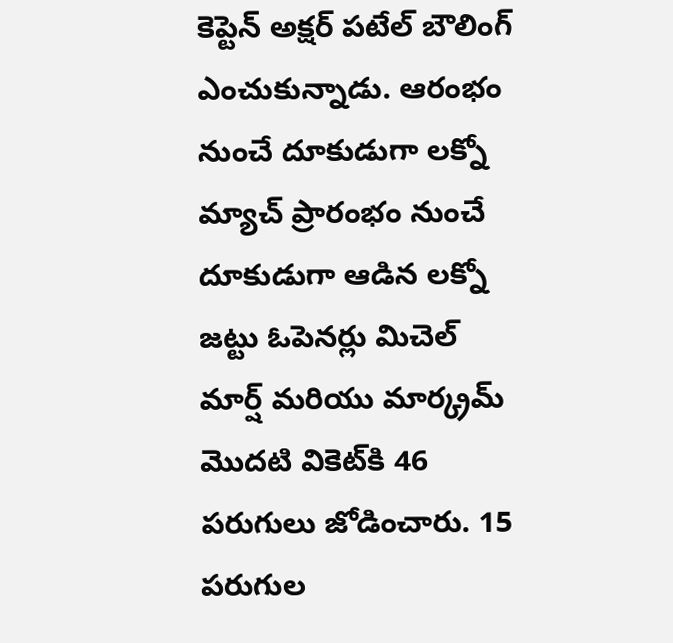కెప్టెన్ అక్షర్ పటేల్ బౌలింగ్ ఎంచుకున్నాడు. ఆరంభం నుంచే దూకుడుగా లక్నో మ్యాచ్ ప్రారంభం నుంచే దూకుడుగా ఆడిన లక్నో జట్టు ఓపెనర్లు మిచెల్ మార్ష్ మరియు మార్క్రమ్ మొదటి వికెట్‌కి 46 పరుగులు జోడించారు. 15 పరుగుల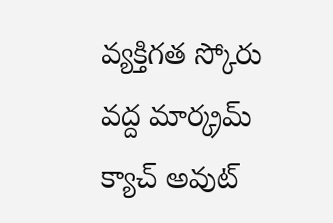వ్యక్తిగత స్కోరు వద్ద మార్క్రమ్ క్యాచ్ అవుట్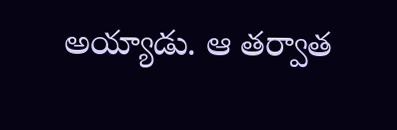అయ్యాడు. ఆ తర్వాత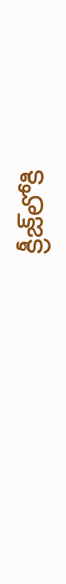క్రీజ్‌లోకి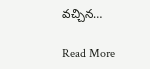వచ్చిన…

Read More